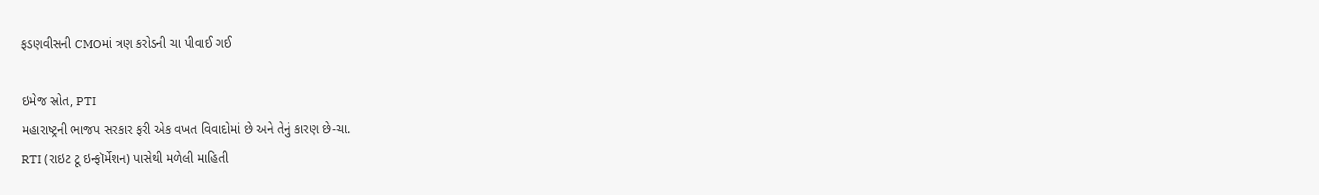ફડણવીસની CMOમાં ત્રણ કરોડની ચા પીવાઈ ગઈ

ઇમેજ સ્રોત, PTI
મહારાષ્ટ્રની ભાજપ સરકાર ફરી એક વખત વિવાદોમાં છે અને તેનું કારણ છે-ચા.
RTI (રાઇટ ટૂ ઇન્ફૉર્મેશન) પાસેથી મળેલી માહિતી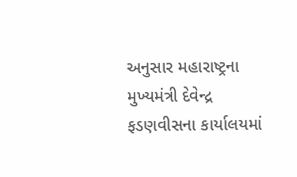અનુસાર મહારાષ્ટ્રના મુખ્યમંત્રી દેવેન્દ્ર ફડણવીસના કાર્યાલયમાં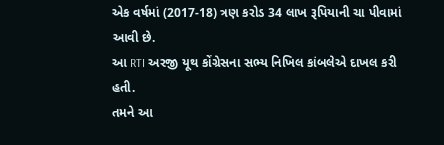એક વર્ષમાં (2017-18) ત્રણ કરોડ 34 લાખ રૂપિયાની ચા પીવામાં આવી છે.
આ RTI અરજી યૂથ કોંગ્રેસના સભ્ય નિખિલ કાંબલેએ દાખલ કરી હતી.
તમને આ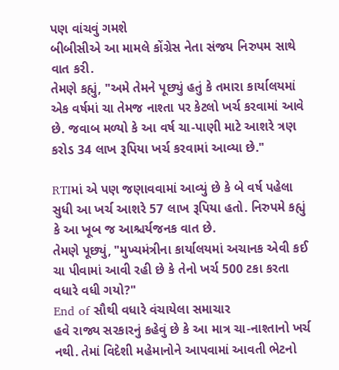પણ વાંચવું ગમશે
બીબીસીએ આ મામલે કોંગ્રેસ નેતા સંજય નિરુપમ સાથે વાત કરી.
તેમણે કહ્યું, "અમે તેમને પૂછ્યું હતું કે તમારા કાર્યાલયમાં એક વર્ષમાં ચા તેમજ નાશ્તા પર કેટલો ખર્ચ કરવામાં આવે છે. જવાબ મળ્યો કે આ વર્ષ ચા-પાણી માટે આશરે ત્રણ કરોડ 34 લાખ રૂપિયા ખર્ચ કરવામાં આવ્યા છે."

RTIમાં એ પણ જણાવવામાં આવ્યું છે કે બે વર્ષ પહેલા સુધી આ ખર્ચ આશરે 57 લાખ રૂપિયા હતો. નિરુપમે કહ્યું કે આ ખૂબ જ આશ્ચર્યજનક વાત છે.
તેમણે પૂછ્યું, "મુખ્યમંત્રીના કાર્યાલયમાં અચાનક એવી કઈ ચા પીવામાં આવી રહી છે કે તેનો ખર્ચ 500 ટકા કરતા વધારે વધી ગયો?"
End of સૌથી વધારે વંચાયેલા સમાચાર
હવે રાજ્ય સરકારનું કહેવું છે કે આ માત્ર ચા-નાશ્તાનો ખર્ચ નથી. તેમાં વિદેશી મહેમાનોને આપવામાં આવતી ભેટનો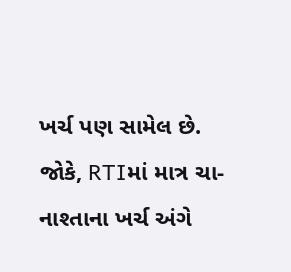ખર્ચ પણ સામેલ છે.
જોકે, RTIમાં માત્ર ચા-નાશ્તાના ખર્ચ અંગે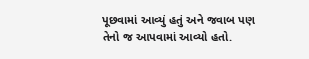પૂછવામાં આવ્યું હતું અને જવાબ પણ તેનો જ આપવામાં આવ્યો હતો.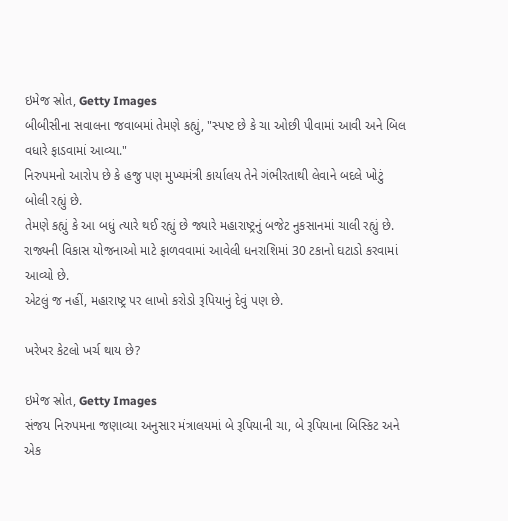ઇમેજ સ્રોત, Getty Images
બીબીસીના સવાલના જવાબમાં તેમણે કહ્યું, "સ્પષ્ટ છે કે ચા ઓછી પીવામાં આવી અને બિલ વધારે ફાડવામાં આવ્યા."
નિરુપમનો આરોપ છે કે હજુ પણ મુખ્યમંત્રી કાર્યાલય તેને ગંભીરતાથી લેવાને બદલે ખોટું બોલી રહ્યું છે.
તેમણે કહ્યું કે આ બધું ત્યારે થઈ રહ્યું છે જ્યારે મહારાષ્ટ્રનું બજેટ નુકસાનમાં ચાલી રહ્યું છે. રાજ્યની વિકાસ યોજનાઓ માટે ફાળવવામાં આવેલી ધનરાશિમાં 30 ટકાનો ઘટાડો કરવામાં આવ્યો છે.
એટલું જ નહીં, મહારાષ્ટ્ર પર લાખો કરોડો રૂપિયાનું દેવું પણ છે.

ખરેખર કેટલો ખર્ચ થાય છે?

ઇમેજ સ્રોત, Getty Images
સંજય નિરુપમના જણાવ્યા અનુસાર મંત્રાલયમાં બે રૂપિયાની ચા, બે રૂપિયાના બિસ્કિટ અને એક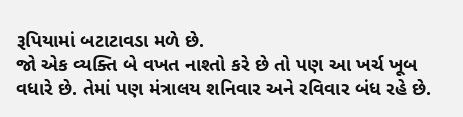રૂપિયામાં બટાટાવડા મળે છે.
જો એક વ્યક્તિ બે વખત નાશ્તો કરે છે તો પણ આ ખર્ચ ખૂબ વધારે છે. તેમાં પણ મંત્રાલય શનિવાર અને રવિવાર બંધ રહે છે.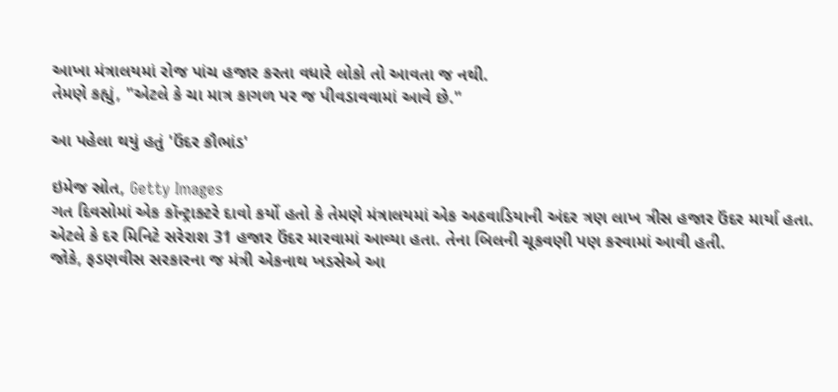આખા મંત્રાલયમાં રોજ પાંચ હજાર કરતા વધારે લોકો તો આવતા જ નથી.
તેમણે કહ્યું, "એટલે કે ચા માત્ર કાગળ પર જ પીવડાવવામાં આવે છે."

આ પહેલા થયું હતું 'ઉંદર કૌભાંડ'

ઇમેજ સ્રોત, Getty Images
ગત દિવસોમાં એક કૉન્ટ્રાક્ટરે દાવો કર્યો હતો કે તેમણે મંત્રાલયમાં એક અઠવાડિયાની અંદર ત્રણ લાખ ત્રીસ હજાર ઉંદર માર્યા હતા.
એટલે કે દર મિનિટે સરેરાશ 31 હજાર ઉંદર મારવામાં આવ્યા હતા. તેના બિલની ચૂકવણી પણ કરવામાં આવી હતી.
જોકે, ફડણવીસ સરકારના જ મંત્રી એકનાથ ખડસેએ આ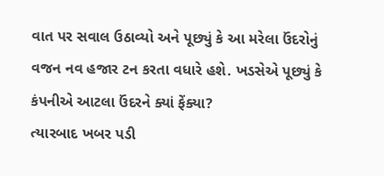વાત પર સવાલ ઉઠાવ્યો અને પૂછ્યું કે આ મરેલા ઉંદરોનું વજન નવ હજાર ટન કરતા વધારે હશે. ખડસેએ પૂછ્યું કે કંપનીએ આટલા ઉંદરને ક્યાં ફેંક્યા?
ત્યારબાદ ખબર પડી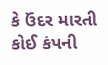કે ઉંદર મારતી કોઈ કંપની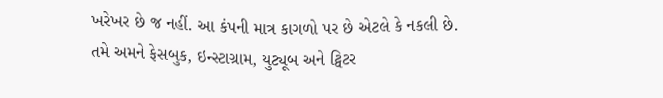ખરેખર છે જ નહીં. આ કંપની માત્ર કાગળો પર છે એટલે કે નકલી છે.
તમે અમને ફેસબુક, ઇન્સ્ટાગ્રામ, યુટ્યૂબ અને ટ્વિટર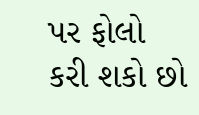પર ફોલો કરી શકો છો